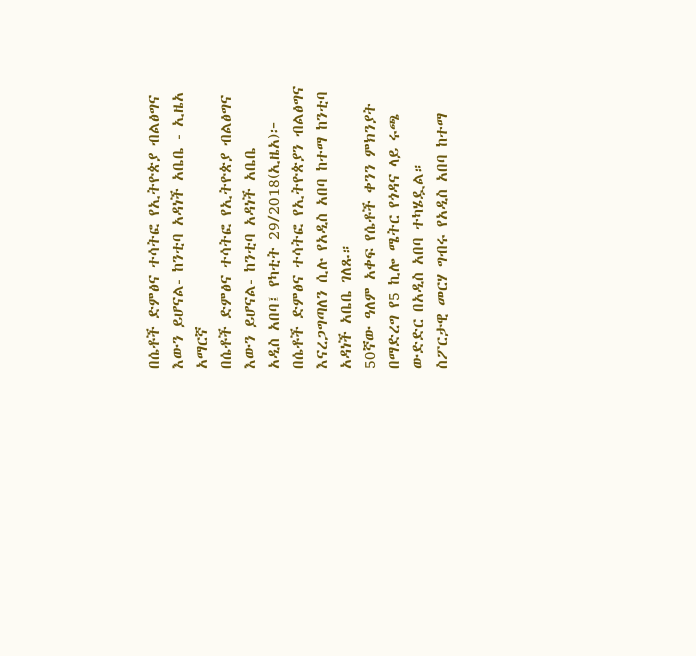በሴቶች ድምፅና ተሳትፎ የኢትዮጵያ ብልፅግና እውን ይሆናል- ከንቲባ አዳነች አቤቤ - ኢዜአ አማርኛ
በሴቶች ድምፅና ተሳትፎ የኢትዮጵያ ብልፅግና እውን ይሆናል- ከንቲባ አዳነች አቤቤ
አዲስ አበባ፤ የካቲት 29/2018(ኢዜአ)፦ በሴቶች ድምፅና ተሳትፎ የኢትዮጵያን ብልፅግና እናረጋግጣለን ሲሉ የአዲስ አበባ ከተማ ከንቲባ አዳነች አቤቤ ገለጹ።
50ኛው ዓለም አቀፍ የሴቶች ቀንን ምክንያት በማድረግ የ5 ኪሎ ሜትር የጎዳና ላይ ሩጫ ውድድር በአዲስ አበባ ተካሄዷል።
ስፖርታዊ መርሃ ግብሩ የአዲስ አበባ ከተማ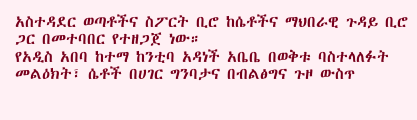አስተዳደር ወጣቶችና ስፖርት ቢሮ ከሴቶችና ማህበራዊ ጉዳይ ቢሮ ጋር በመተባበር የተዘጋጀ ነው።
የአዲስ አበባ ከተማ ከንቲባ አዳነች አቤቤ በወቅቱ ባስተላለፉት መልዕክት፣ ሴቶች በሀገር ግንባታና በብልፅግና ጉዞ ውስጥ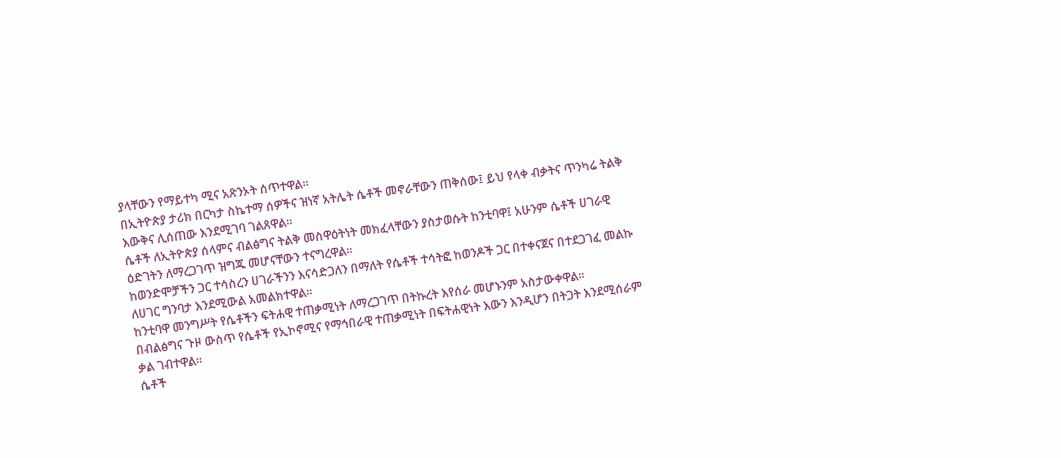ያላቸውን የማይተካ ሚና አጽንኦት ሰጥተዋል።
በኢትዮጵያ ታሪክ በርካታ ስኬተማ ሰዎችና ዝነኛ አትሌት ሴቶች መኖራቸውን ጠቅሰው፤ ይህ የላቀ ብቃትና ጥንካሬ ትልቅ እውቅና ሊሰጠው እንደሚገባ ገልጸዋል።
ሴቶች ለኢትዮጵያ ሰላምና ብልፅግና ትልቅ መስዋዕትነት መክፈላቸውን ያስታወሱት ከንቲባዋ፤ አሁንም ሴቶች ሀገራዊ ዕድገትን ለማረጋገጥ ዝግጁ መሆናቸውን ተናግረዋል።
ከወንድሞቻችን ጋር ተሳስረን ሀገራችንን እናሳድጋለን በማለት የሴቶች ተሳትፎ ከወንዶች ጋር በተቀናጀና በተደጋገፈ መልኩ ለሀገር ግንባታ እንደሚውል አመልክተዋል።
ከንቲባዋ መንግሥት የሴቶችን ፍትሐዊ ተጠቃሚነት ለማረጋገጥ በትኩረት እየሰራ መሆኑንም አስታውቀዋል።
በብልፅግና ጉዞ ውስጥ የሴቶች የኢኮኖሚና የማኅበራዊ ተጠቃሚነት በፍትሐዊነት እውን እንዲሆን በትጋት እንደሚሰራም ቃል ገብተዋል።
ሴቶች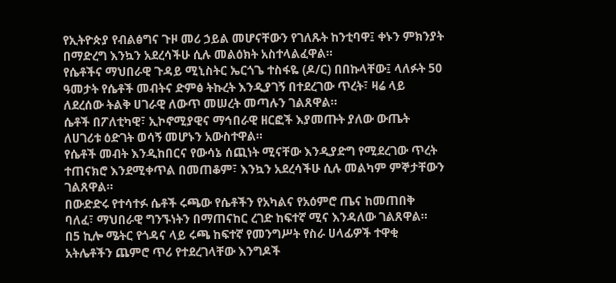የኢትዮጵያ የብልፅግና ጉዞ መሪ ኃይል መሆናቸውን የገለጹት ከንቲባዋ፤ ቀኑን ምክንያት በማድረግ እንኳን አደረሳችሁ ሲሉ መልዕክት አስተላልፈዋል።
የሴቶችና ማህበራዊ ጉዳይ ሚኒስትር ኤርጎጌ ተስፋዬ (ዶ/ር) በበኩላቸው፤ ላለፉት 50 ዓመታት የሴቶች መብትና ድምፅ ትኩረት እንዲያገኝ በተደረገው ጥረት፣ ዛሬ ላይ ለደረሰው ትልቅ ሀገራዊ ለውጥ መሠረት መጣሉን ገልጸዋል።
ሴቶች በፖለቲካዊ፣ ኢኮኖሚያዊና ማኅበራዊ ዘርፎች እያመጡት ያለው ውጤት ለሀገሪቱ ዕድገት ወሳኝ መሆኑን አውስተዋል።
የሴቶች መብት እንዲከበርና የውሳኔ ሰጪነት ሚናቸው እንዲያድግ የሚደረገው ጥረት ተጠናክሮ እንደሚቀጥል በመጠቆም፣ እንኳን አደረሳችሁ ሲሉ መልካም ምኞታቸውን ገልጸዋል።
በውድድሩ የተሳተፉ ሴቶች ሩጫው የሴቶችን የአካልና የአዕምሮ ጤና ከመጠበቅ ባለፈ፣ ማህበራዊ ግንኙነትን በማጠናከር ረገድ ከፍተኛ ሚና እንዳለው ገልጸዋል።
በ5 ኪሎ ሜትር የጎዳና ላይ ሩጫ ከፍተኛ የመንግሥት የስራ ሀላፊዎች ተዋቂ አትሌቶችን ጨምሮ ጥሪ የተደረገላቸው እንግዶች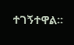ተገኝተዋል።